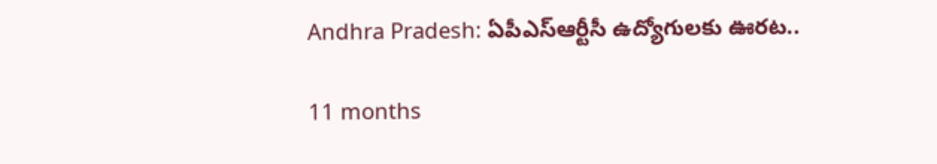Andhra Pradesh: ఏపీఎస్‌ఆర్టీసీ ఉద్యోగులకు ఊరట..

11 months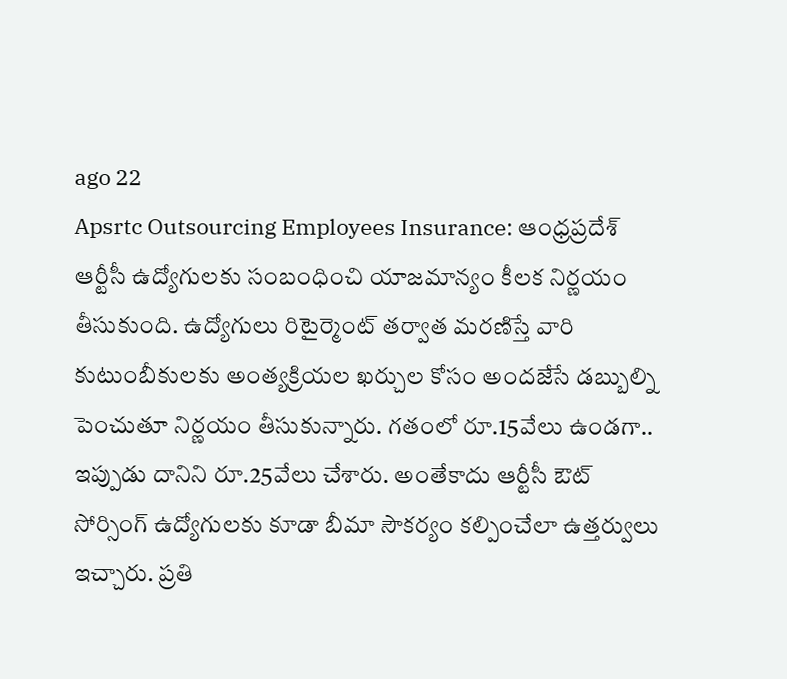ago 22
Apsrtc Outsourcing Employees Insurance: ఆంధ్రప్రదేశ్ ఆర్టీసీ ఉద్యోగులకు సంబంధించి యాజమాన్యం కీలక నిర్ణయం తీసుకుంది. ఉద్యోగులు రిటైర్మెంట్ తర్వాత మరణిస్తే వారి కుటుంబీకులకు అంత్యక్రియల ఖర్చుల కోసం అందజేసే డబ్బుల్ని పెంచుతూ నిర్ణయం తీసుకున్నారు. గతంలో రూ.15వేలు ఉండగా.. ఇప్పుడు దానిని రూ.25వేలు చేశారు. అంతేకాదు ఆర్టీసీ ఔట్ సోర్సింగ్ ఉద్యోగులకు కూడా బీమా సౌకర్యం కల్పించేలా ఉత్తర్వులు ఇచ్చారు. ప్రతి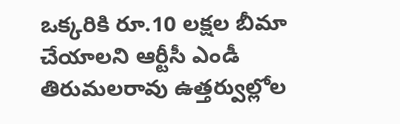ఒక్కరికి రూ.10 లక్షల బీమా చేయాలని ఆర్టీసీ ఎండీ తిరుమలరావు ఉత్తర్వుల్లోల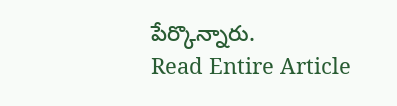పేర్కొన్నారు.
Read Entire Article